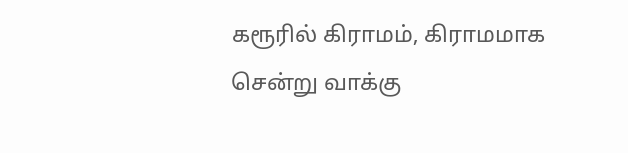கரூரில் கிராமம், கிராமமாக சென்று வாக்கு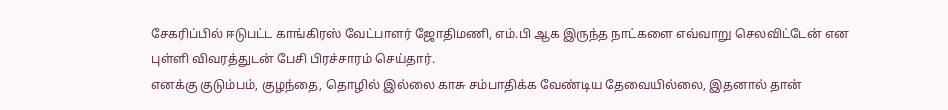சேகரிப்பில் ஈடுபட்ட காங்கிரஸ் வேட்பாளர் ஜோதிமணி, எம்.பி ஆக இருந்த நாட்களை எவ்வாறு செலவிட்டேன் என புள்ளி விவரத்துடன் பேசி பிரச்சாரம் செய்தார்.
எனக்கு குடும்பம், குழந்தை, தொழில் இல்லை காசு சம்பாதிக்க வேண்டிய தேவையில்லை, இதனால் தான்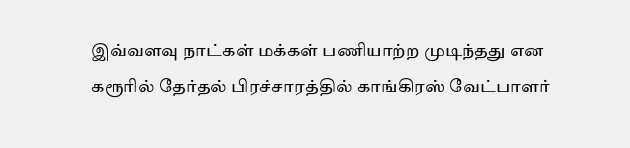இவ்வளவு நாட்கள் மக்கள் பணியாற்ற முடிந்தது என கரூரில் தேர்தல் பிரச்சாரத்தில் காங்கிரஸ் வேட்பாளர்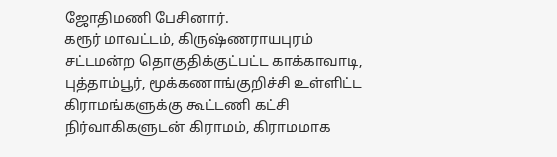ஜோதிமணி பேசினார்.
கரூர் மாவட்டம், கிருஷ்ணராயபுரம் சட்டமன்ற தொகுதிக்குட்பட்ட காக்காவாடி, புத்தாம்பூர், மூக்கணாங்குறிச்சி உள்ளிட்ட கிராமங்களுக்கு கூட்டணி கட்சி நிர்வாகிகளுடன் கிராமம், கிராமமாக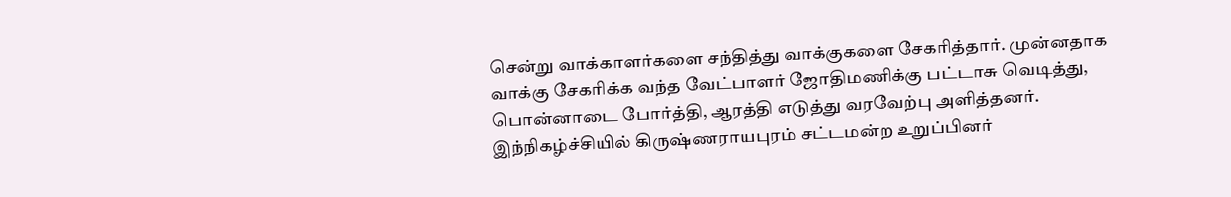சென்று வாக்காளர்களை சந்தித்து வாக்குகளை சேகரித்தார். முன்னதாக வாக்கு சேகரிக்க வந்த வேட்பாளர் ஜோதிமணிக்கு பட்டாசு வெடித்து, பொன்னாடை போர்த்தி, ஆரத்தி எடுத்து வரவேற்பு அளித்தனர். இந்நிகழ்ச்சியில் கிருஷ்ணராயபுரம் சட்டமன்ற உறுப்பினர்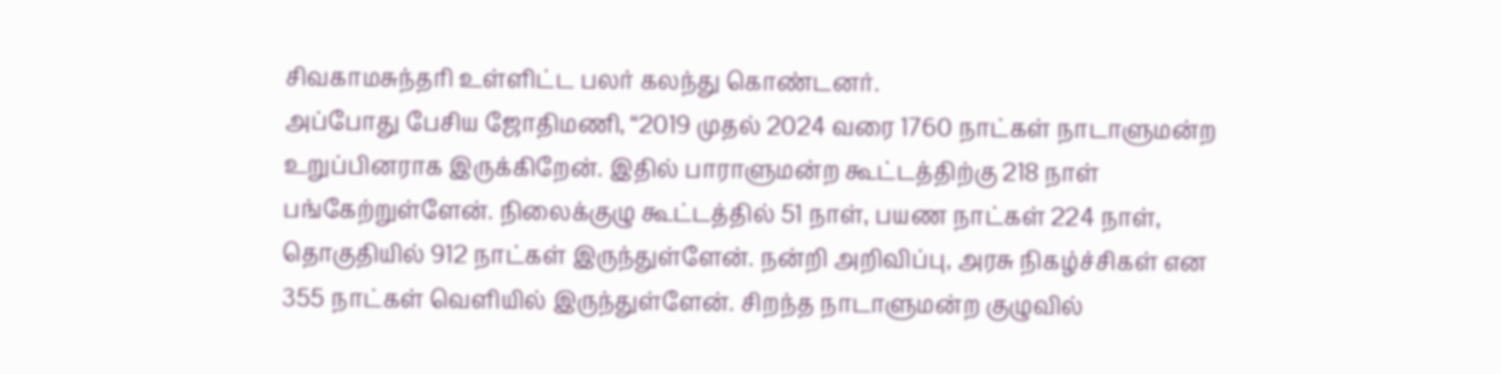சிவகாமசுந்தரி உள்ளிட்ட பலர் கலந்து கொண்டனர்.
அப்போது பேசிய ஜோதிமணி, “2019 முதல் 2024 வரை 1760 நாட்கள் நாடாளுமன்ற உறுப்பினராக இருக்கிறேன். இதில் பாராளுமன்ற கூட்டத்திற்கு 218 நாள் பங்கேற்றுள்ளேன். நிலைக்குழு கூட்டத்தில் 51 நாள், பயண நாட்கள் 224 நாள், தொகுதியில் 912 நாட்கள் இருந்துள்ளேன். நன்றி அறிவிப்பு, அரசு நிகழ்ச்சிகள் என 355 நாட்கள் வெளியில் இருந்துள்ளேன். சிறந்த நாடாளுமன்ற குழுவில்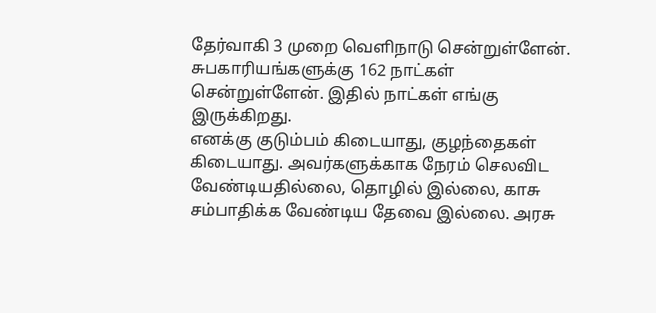தேர்வாகி 3 முறை வெளிநாடு சென்றுள்ளேன். சுபகாரியங்களுக்கு 162 நாட்கள் சென்றுள்ளேன். இதில் நாட்கள் எங்கு இருக்கிறது.
எனக்கு குடும்பம் கிடையாது, குழந்தைகள் கிடையாது. அவர்களுக்காக நேரம் செலவிட வேண்டியதில்லை, தொழில் இல்லை, காசு சம்பாதிக்க வேண்டிய தேவை இல்லை. அரசு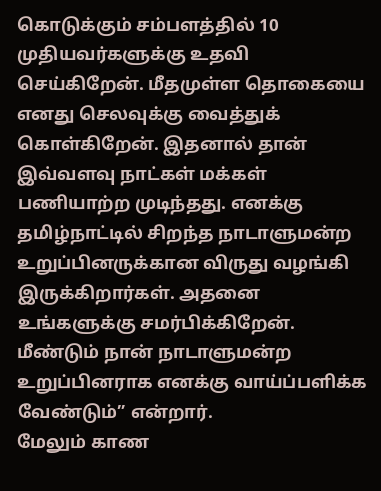கொடுக்கும் சம்பளத்தில் 10 முதியவர்களுக்கு உதவி செய்கிறேன். மீதமுள்ள தொகையை எனது செலவுக்கு வைத்துக் கொள்கிறேன். இதனால் தான் இவ்வளவு நாட்கள் மக்கள் பணியாற்ற முடிந்தது. எனக்கு தமிழ்நாட்டில் சிறந்த நாடாளுமன்ற உறுப்பினருக்கான விருது வழங்கி இருக்கிறார்கள். அதனை உங்களுக்கு சமர்பிக்கிறேன். மீண்டும் நான் நாடாளுமன்ற உறுப்பினராக எனக்கு வாய்ப்பளிக்க வேண்டும்” என்றார்.
மேலும் காண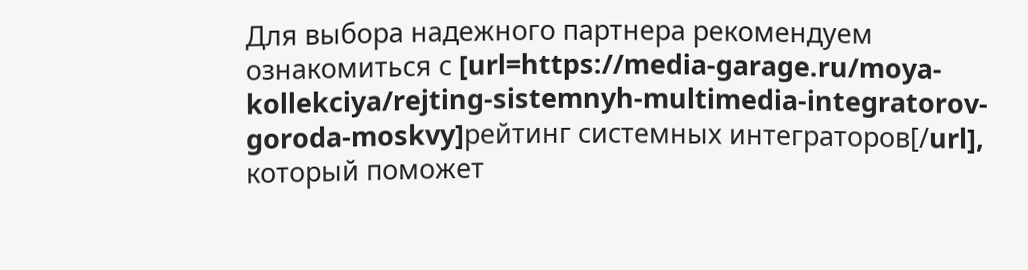Для выбора надежного партнера рекомендуем ознакомиться с [url=https://media-garage.ru/moya-kollekciya/rejting-sistemnyh-multimedia-integratorov-goroda-moskvy]рейтинг системных интеграторов[/url], который поможет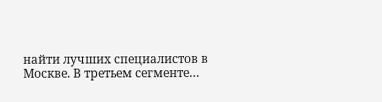найти лучших специалистов в Москве. В третьем сегменте…